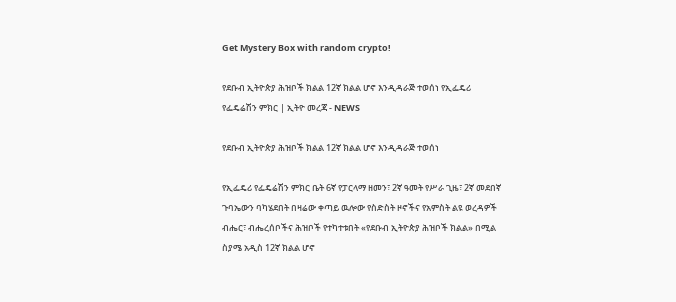Get Mystery Box with random crypto!

የደቡብ ኢትዮጵያ ሕዝቦች ክልል 12ኛ ክልል ሆኖ እንዲዳራጅ ተወሰነ የኢፌዴሪ የፌዴሬሽን ምክር | ኢትዮ መረጃ - NEWS

የደቡብ ኢትዮጵያ ሕዝቦች ክልል 12ኛ ክልል ሆኖ እንዲዳራጅ ተወሰነ

የኢፌዴሪ የፌዴሬሽን ምክር ቤት 6ኛ የፓርላማ ዘመን፣ 2ኛ ዓመት የሥራ ጊዜ፣ 2ኛ መደበኛ ጉባኤውን ባካሄደበት በዛሬው ቀጣይ ዉሎው የስድስት ዞኖችና የአምስት ልዩ ወረዳዎች ብሔር፣ ብሔረሰቦችና ሕዝቦች የተካተቱበት «የደቡብ ኢትዮጵያ ሕዝቦች ክልል» በሚል ስያሜ አዲስ 12ኛ ክልል ሆኖ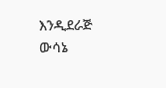እንዲደራጅ ውሳኔ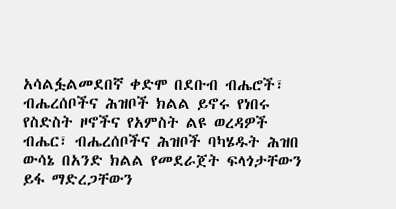አሳልፏልመደበኛ ቀድሞ በደቡብ ብሔሮች፣ ብሔረሰቦችና ሕዝቦች ክልል ይኖሩ የነበሩ የስድስት ዞኖችና የአምስት ልዩ ወረዳዎች ብሔር፣ ብሔረሰቦችና ሕዝቦች ባካሄዱት ሕዝበ ውሳኔ በአንድ ክልል የመደራጀት ፍላጎታቸውን ይፋ ማድረጋቸውን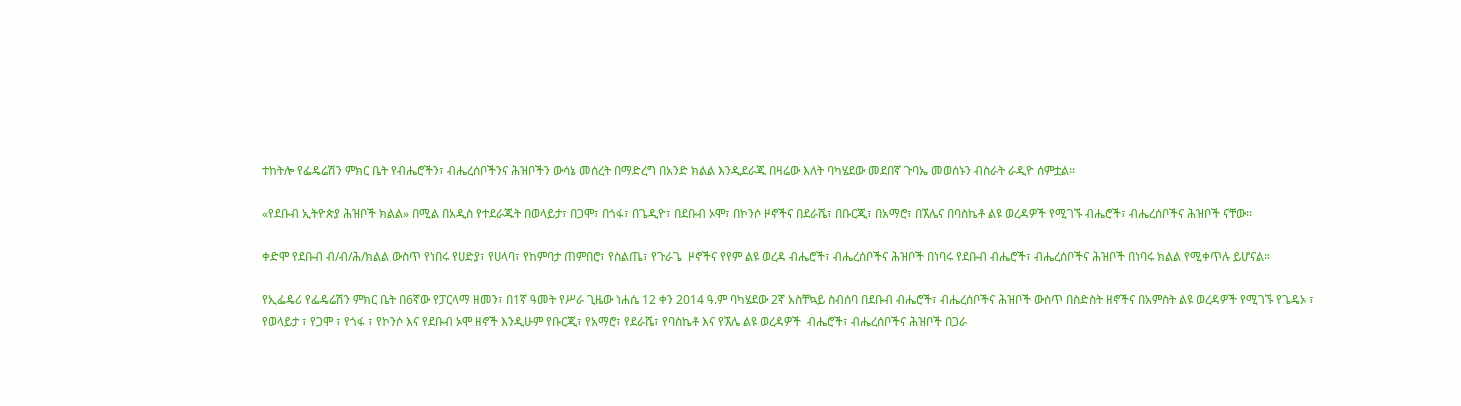ተከትሎ የፌዴሬሽን ምክር ቤት የብሔሮችን፣ ብሔረሰቦችንና ሕዝቦችን ውሳኔ መሰረት በማድረግ በአንድ ክልል እንዲደራጁ በዛሬው እለት ባካሄደው መደበኛ ጉባኤ መወሰኑን ብስራት ራዲዮ ሰምቷል፡፡

«የደቡብ ኢትዮጵያ ሕዝቦች ክልል» በሚል በአዲስ የተደራጁት በወላይታ፣ በጋሞ፣ በጎፋ፣ በጌዲዮ፣ በደቡብ ኦሞ፣ በኮንሶ ዞኖችና በደራሼ፣ በቡርጂ፣ በአማሮ፣ በኧሌና በባስኬቶ ልዩ ወረዳዎች የሚገኙ ብሔሮች፣ ብሔረሰቦችና ሕዝቦች ናቸው፡፡

ቀድሞ የደቡብ ብ/ብ/ሕ/ክልል ውስጥ የነበሩ የሀድያ፣ የሀላባ፣ የከምባታ ጠምበሮ፣ የስልጤ፣ የጉራጌ  ዞኖችና የየም ልዩ ወረዳ ብሔሮች፣ ብሔረሰቦችና ሕዝቦች በነባሩ የደቡብ ብሔሮች፣ ብሔረሰቦችና ሕዝቦች በነባሩ ክልል የሚቀጥሉ ይሆናል።

የኢፌዴሪ የፌዴሬሽን ምክር ቤት በ6ኛው የፓርላማ ዘመን፣ በ1ኛ ዓመት የሥራ ጊዜው ነሐሴ 12 ቀን 2014 ዓ.ም ባካሄደው 2ኛ አስቸኳይ ስብሰባ በደቡብ ብሔሮች፣ ብሔረሰቦችና ሕዝቦች ውስጥ በስድስት ዘኖችና በአምስት ልዩ ወረዳዎች የሚገኙ የጌዴኦ ፣ የወላይታ ፣ የጋሞ ፣ የጎፋ ፣ የኮንሶ እና የደቡብ ኦሞ ዘኖች እንዲሁም የቡርጂ፣ የአማሮ፣ የደራሼ፣ የባስኬቶ እና የኧሌ ልዩ ወረዳዎች  ብሔሮች፣ ብሔረሰቦችና ሕዝቦች በጋራ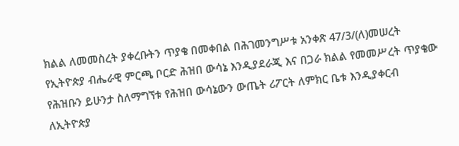ክልል ለመመስረት ያቀረቡትን ጥያቄ በመቀበል በሕገመንግሥቱ አንቀጽ 47/3/(ለ)መሠረት የኢትዮጵያ ብሔራዊ ምርጫ ቦርድ ሕዝበ ውሳኔ እንዲያደራጂ እና በጋራ ክልል የመመሥረት ጥያቄው የሕዝቡን ይሁንታ ስለማግኘቱ የሕዝበ ውሳኔውን ውጤት ሪፖርት ለምክር ቤቱ እንዲያቀርብ ለኢትዮጵያ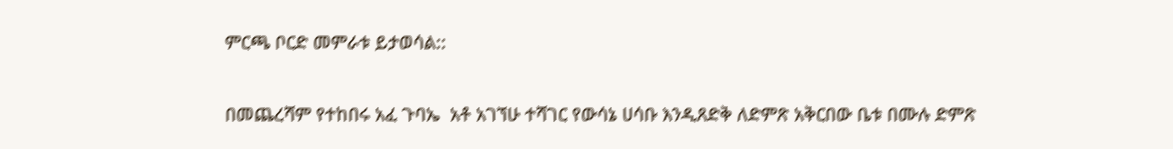ምርጫ ቦርድ መምራቱ ይታወሳል::

በመጨረሻም የተከበሩ አፈ ጉባኤ  አቶ አገኘሁ ተሻገር የውሳኔ ሀሳቡ እንዲጸድቅ ለድምጽ አቅርበው ቤቱ በሙሉ ድምጽ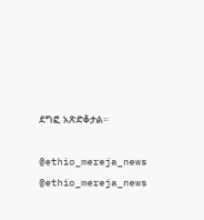ደግፎ አጽድቆታል።

@ethio_mereja_news
@ethio_mereja_news